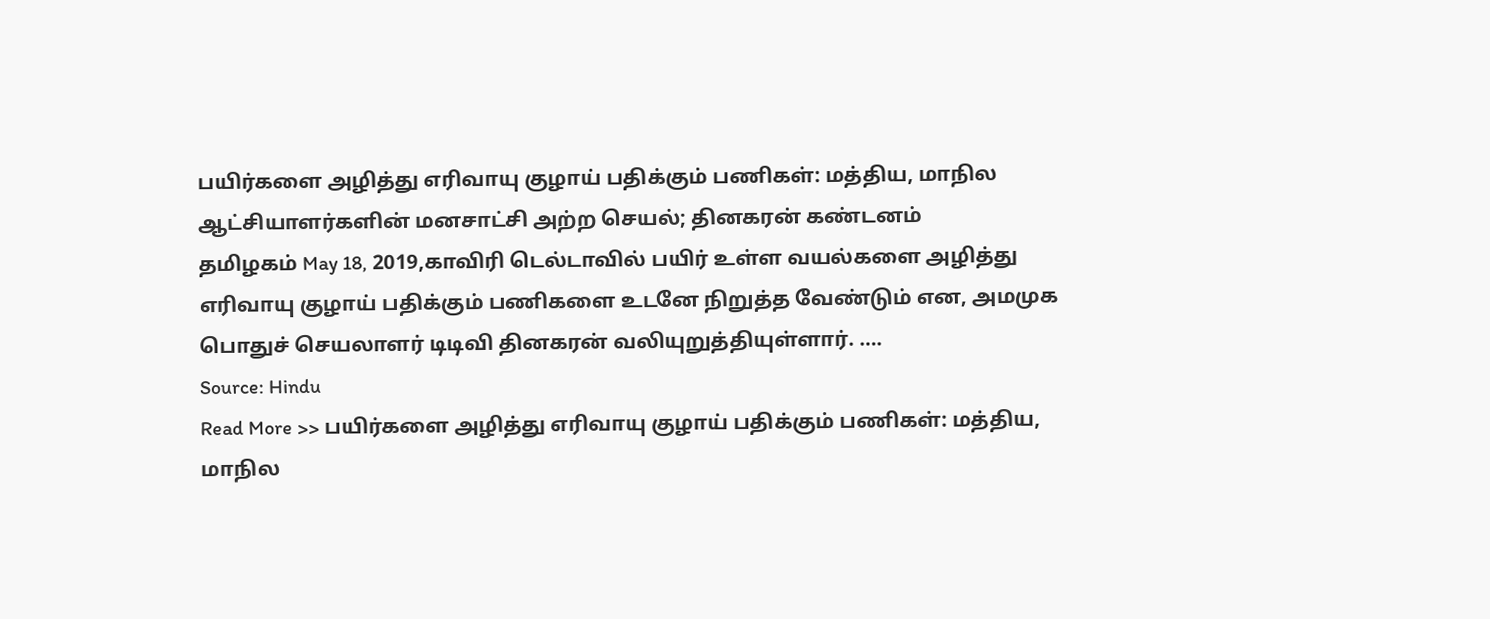பயிர்களை அழித்து எரிவாயு குழாய் பதிக்கும் பணிகள்: மத்திய, மாநில ஆட்சியாளர்களின் மனசாட்சி அற்ற செயல்; தினகரன் கண்டனம்
தமிழகம் May 18, 2019,காவிரி டெல்டாவில் பயிர் உள்ள வயல்களை அழித்து எரிவாயு குழாய் பதிக்கும் பணிகளை உடனே நிறுத்த வேண்டும் என, அமமுக பொதுச் செயலாளர் டிடிவி தினகரன் வலியுறுத்தியுள்ளார். ….
Source: Hindu
Read More >> பயிர்களை அழித்து எரிவாயு குழாய் பதிக்கும் பணிகள்: மத்திய, மாநில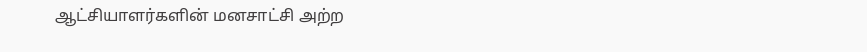ஆட்சியாளர்களின் மனசாட்சி அற்ற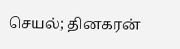செயல்; தினகரன்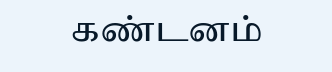கண்டனம்